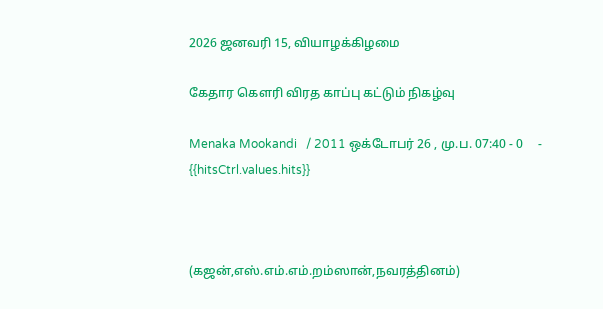2026 ஜனவரி 15, வியாழக்கிழமை

கேதார கௌரி விரத காப்பு கட்டும் நிகழ்வு

Menaka Mookandi   / 2011 ஒக்டோபர் 26 , மு.ப. 07:40 - 0     - {{hitsCtrl.values.hits}}



(கஜன்,எஸ்.எம்.எம்.றம்ஸான்,நவரத்தினம்)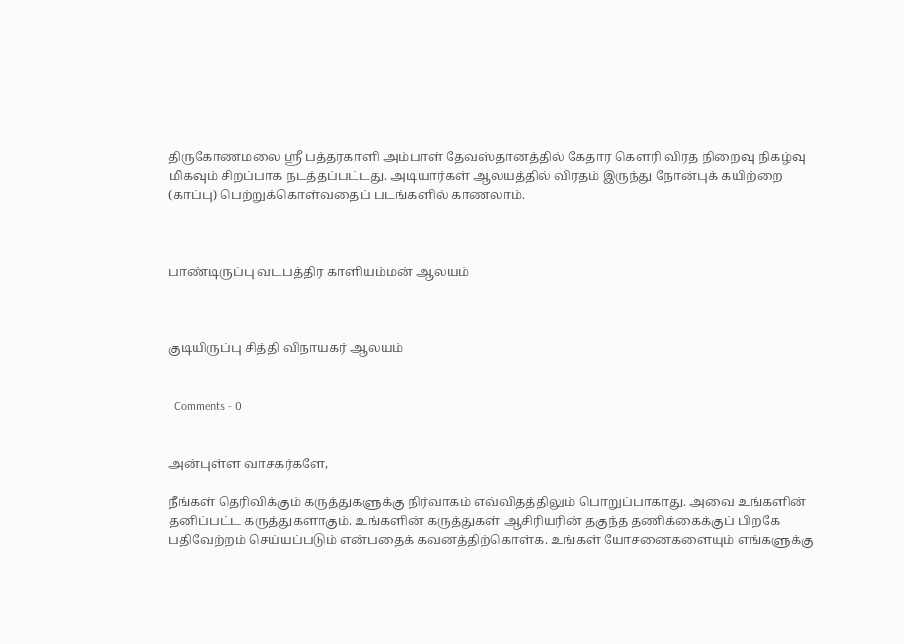திருகோணமலை ஸ்ரீ பத்தரகாளி அம்பாள் தேவஸ்தானத்தில் கேதார கௌரி விரத நிறைவு நிகழ்வு மிகவும் சிறப்பாக நடத்தப்பட்டது. அடியார்கள் ஆலயத்தில் விரதம் இருந்து நோன்புக் கயிற்றை (காப்பு) பெற்றுக்கொள்வதைப் படங்களில் காணலாம்.



பாண்டிருப்பு வடபத்திர காளியம்மன் ஆலயம்



குடியிருப்பு சித்தி விநாயகர் ஆலயம்


  Comments - 0


அன்புள்ள வாசகர்களே,

நீங்கள் தெரிவிக்கும் கருத்துகளுக்கு நிர்வாகம் எவ்விதத்திலும் பொறுப்பாகாது. அவை உங்களின் தனிப்பட்ட கருத்துகளாகும். உங்களின் கருத்துகள் ஆசிரியரின் தகுந்த தணிக்கைக்குப் பிறகே பதிவேற்றம் செய்யப்படும் என்பதைக் கவனத்திற்கொள்க. உங்கள் யோசனைகளையும் எங்களுக்கு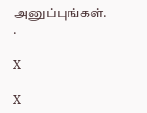அனுப்புங்கள். .

X

X